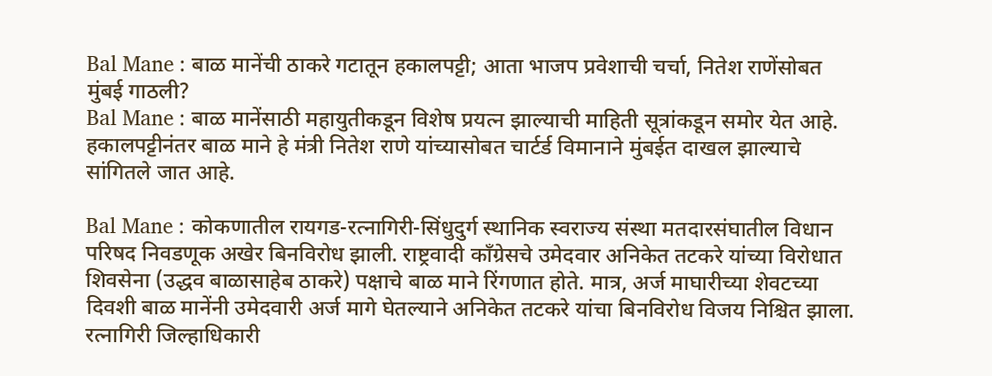Bal Mane : बाळ मानेंची ठाकरे गटातून हकालपट्टी; आता भाजप प्रवेशाची चर्चा, नितेश राणेंसोबत मुंबई गाठली?
Bal Mane : बाळ मानेंसाठी महायुतीकडून विशेष प्रयत्न झाल्याची माहिती सूत्रांकडून समोर येत आहे. हकालपट्टीनंतर बाळ माने हे मंत्री नितेश राणे यांच्यासोबत चार्टर्ड विमानाने मुंबईत दाखल झाल्याचे सांगितले जात आहे.

Bal Mane : कोकणातील रायगड-रत्नागिरी-सिंधुदुर्ग स्थानिक स्वराज्य संस्था मतदारसंघातील विधान परिषद निवडणूक अखेर बिनविरोध झाली. राष्ट्रवादी काँग्रेसचे उमेदवार अनिकेत तटकरे यांच्या विरोधात शिवसेना (उद्धव बाळासाहेब ठाकरे) पक्षाचे बाळ माने रिंगणात होते. मात्र, अर्ज माघारीच्या शेवटच्या दिवशी बाळ मानेंनी उमेदवारी अर्ज मागे घेतल्याने अनिकेत तटकरे यांचा बिनविरोध विजय निश्चित झाला.
रत्नागिरी जिल्हाधिकारी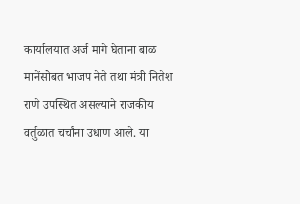कार्यालयात अर्ज मागे घेताना बाळ मानेंसोबत भाजप नेते तथा मंत्री नितेश राणे उपस्थित असल्याने राजकीय वर्तुळात चर्चांना उधाण आले. या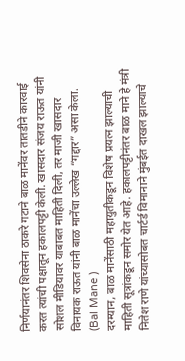निर्णयानंतर शिवसेना ठाकरे गटाने बाळ मानेंवर तातडीने कारवाई करत त्यांची पक्षातून हकालपट्टी केली. खासदार संजय राऊत यांनी सोशल मीडियावर याबाबत माहिती दिली, तर माजी खासदार विनायक राऊत यांनी बाळ मानेंचा उल्लेख “गद्दार” असा केला. (Bal Mane )
दरम्यान, बाळ मानेंसाठी महायुतीकडून विशेष प्रयत्न झाल्याची माहिती सूत्रांकडून समोर येत आहे. हकालपट्टीनंतर बाळ माने हे मंत्री नितेश राणे यांच्यासोबत चार्टर्ड विमानाने मुंबईत दाखल झाल्याचे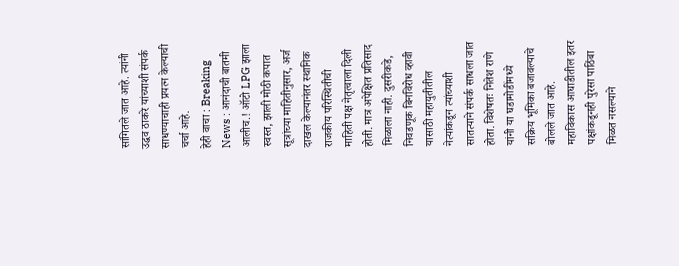सांगितले जात आहे. त्यांनी उद्धव ठाकरे यांच्याशी संपर्क साधण्याचाही प्रयत्न केल्याची चर्चा आहे.
हेही वाचा : Breaking News : आनंदाची बातमी आलीच.! ऑटो LPG झाला स्वस्त, झाली मोठी कपात
सूत्रांच्या माहितीनुसार, अर्ज दाखल केल्यानंतर स्थानिक राजकीय परिस्थितीची माहिती पक्ष नेतृत्वाला दिली होती. मात्र अपेक्षित प्रतिसाद मिळाला नाही. दुसरीकडे, निवडणूक बिनविरोध व्हावी यासाठी महायुतीतील नेत्यांकडून त्यांच्याशी सातत्याने संपर्क साधला जात होता. विशेषतः नितेश राणे यांनी या घडामोडींमध्ये सक्रिय भूमिका बजावल्याचे बोलले जात आहे.
महाविकास आघाडीतील इतर पक्षांकडूनही पुरेसा पाठिंबा मिळत नसल्याने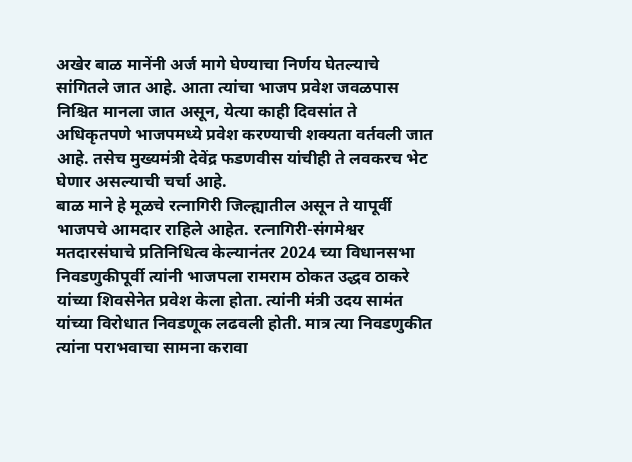अखेर बाळ मानेंनी अर्ज मागे घेण्याचा निर्णय घेतल्याचे सांगितले जात आहे. आता त्यांचा भाजप प्रवेश जवळपास निश्चित मानला जात असून, येत्या काही दिवसांत ते अधिकृतपणे भाजपमध्ये प्रवेश करण्याची शक्यता वर्तवली जात आहे. तसेच मुख्यमंत्री देवेंद्र फडणवीस यांचीही ते लवकरच भेट घेणार असल्याची चर्चा आहे.
बाळ माने हे मूळचे रत्नागिरी जिल्ह्यातील असून ते यापूर्वी भाजपचे आमदार राहिले आहेत. रत्नागिरी-संगमेश्वर मतदारसंघाचे प्रतिनिधित्व केल्यानंतर 2024 च्या विधानसभा निवडणुकीपूर्वी त्यांनी भाजपला रामराम ठोकत उद्धव ठाकरे यांच्या शिवसेनेत प्रवेश केला होता. त्यांनी मंत्री उदय सामंत यांच्या विरोधात निवडणूक लढवली होती. मात्र त्या निवडणुकीत त्यांना पराभवाचा सामना करावा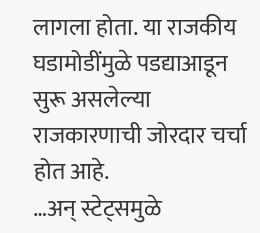लागला होता. या राजकीय घडामोडींमुळे पडद्याआडून सुरू असलेल्या राजकारणाची जोरदार चर्चा होत आहे.
…अन् स्टेट्समुळे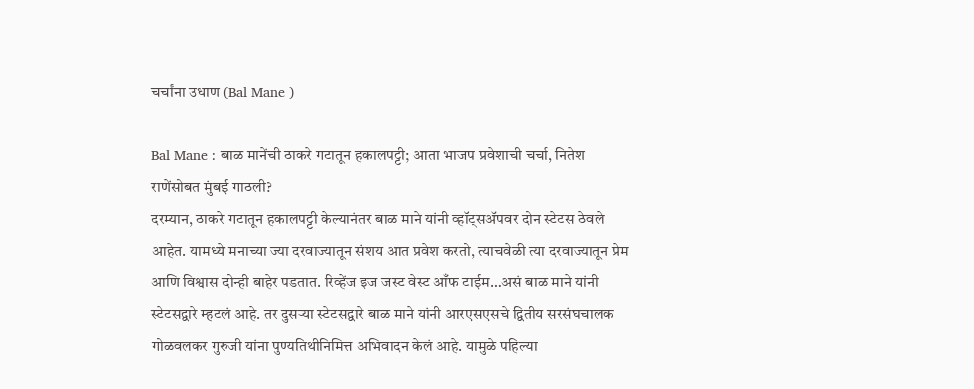चर्चांना उधाण (Bal Mane )

Bal Mane : बाळ मानेंची ठाकरे गटातून हकालपट्टी; आता भाजप प्रवेशाची चर्चा, नितेश राणेंसोबत मुंबई गाठली?
दरम्यान, ठाकरे गटातून हकालपट्टी केल्यानंतर बाळ माने यांनी व्हॉट्सॲपवर दोन स्टेटस ठेवले आहेत. यामध्ये मनाच्या ज्या दरवाज्यातून संशय आत प्रवेश करतो, त्याचवेळी त्या दरवाज्यातून प्रेम आणि विश्वास दोन्ही बाहेर पडतात. रिव्हेंज इज जस्ट वेस्ट आँफ टाईम…असं बाळ माने यांनी स्टेटसद्वारे म्हटलं आहे. तर दुसऱ्या स्टेटसद्वारे बाळ माने यांनी आरएसएसचे द्वितीय सरसंघचालक गोळवलकर गुरुजी यांना पुण्यतिथीनिमित्त अभिवादन केलं आहे. यामुळे पहिल्या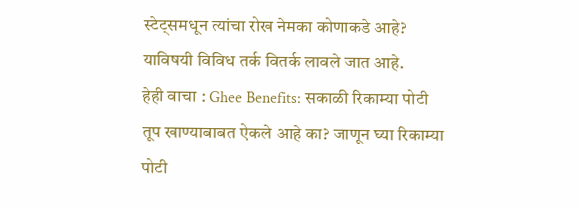स्टेट्समधून त्यांचा रोख नेमका कोणाकडे आहे? याविषयी विविध तर्क वितर्क लावले जात आहे.
हेही वाचा : Ghee Benefits: सकाळी रिकाम्या पोटी तूप खाण्याबाबत ऐकले आहे का? जाणून घ्या रिकाम्या पोटी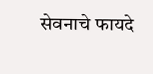सेवनाचे फायदे